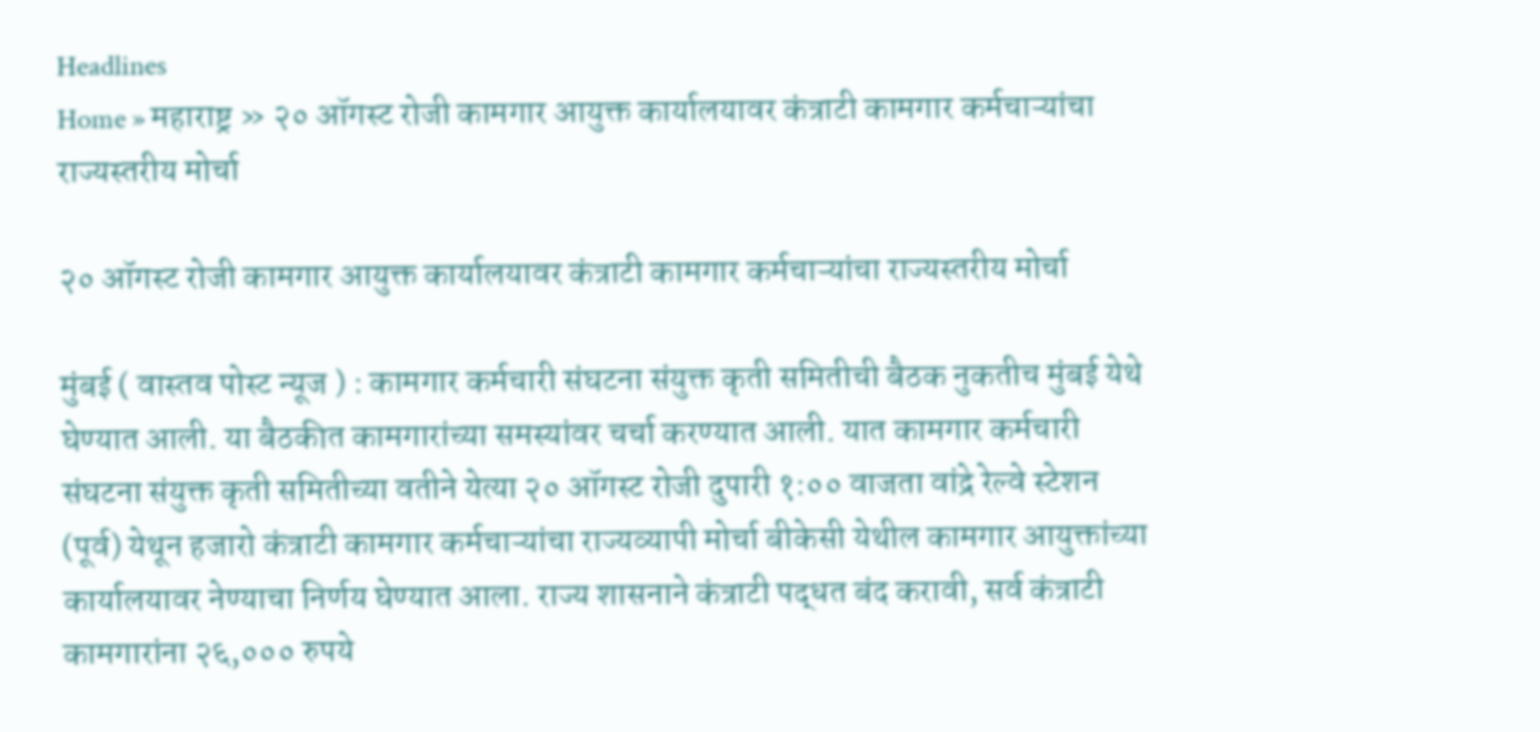Headlines
Home » महाराष्ट्र » २० ऑगस्ट रोजी कामगार आयुक्त कार्यालयावर कंत्राटी कामगार कर्मचाऱ्यांचा राज्यस्तरीय मोर्चा

२० ऑगस्ट रोजी कामगार आयुक्त कार्यालयावर कंत्राटी कामगार कर्मचाऱ्यांचा राज्यस्तरीय मोर्चा

मुंबई ( वास्तव पोस्ट न्यूज ) : कामगार कर्मचारी संघटना संयुक्त कृती समितीची बैठक नुकतीच मुंबई येथे घेण्यात आली. या बैठकीत कामगारांच्या समस्यांवर चर्चा करण्यात आली. यात कामगार कर्मचारी संघटना संयुक्त कृती समितीच्या वतीने येत्या २० ऑगस्ट रोजी दुपारी १:०० वाजता वांद्रे रेल्वे स्टेशन (पूर्व) येथून हजारो कंत्राटी कामगार कर्मचाऱ्यांचा राज्यव्यापी मोर्चा बीकेसी येथील कामगार आयुक्तांच्या कार्यालयावर नेण्याचा निर्णय घेण्यात आला. राज्य शासनाने कंत्राटी पद्धत बंद करावी, सर्व कंत्राटी कामगारांना २६,००० रुपये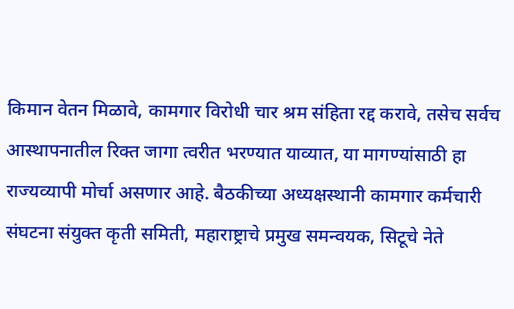किमान वेतन मिळावे, कामगार विरोधी चार श्रम संहिता रद्द करावे, तसेच सर्वच आस्थापनातील‌ रिक्त जागा त्वरीत भरण्यात याव्यात, या मागण्यांसाठी हा राज्यव्यापी मोर्चा असणार आहे. बैठकीच्या अध्यक्षस्थानी कामगार कर्मचारी संघटना संयुक्त कृती समिती, महाराष्ट्राचे प्रमुख समन्वयक, सिटूचे‌ नेते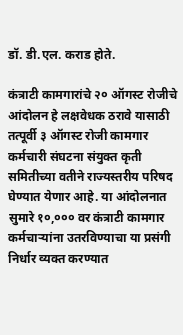डॉ. डी.एल. कराड होते.

कंत्राटी कामगारांचे २० ऑगस्ट रोजीचे आंदोलन हे लक्षवेधक ठरावे यासाठी तत्पूर्वी ३ ऑगस्ट रोजी कामगार कर्मचारी संघटना संयुक्त कृती समितीच्या वतीने राज्यस्तरीय परिषद घेण्यात येणार आहे. या आंदोलनात सुमारे १०,००० वर कंत्राटी कामगार कर्मचाऱ्यांना उतरविण्याचा या प्रसंगी निर्धार व्यक्त करण्यात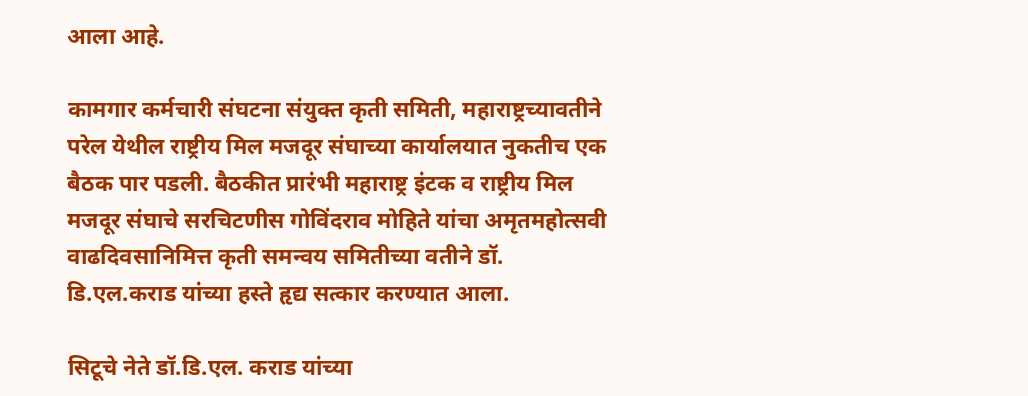आला आहे.

कामगार कर्मचारी संघटना संयुक्त कृती समिती, महाराष्ट्रच्यावतीने परेल येथील राष्ट्रीय मिल मजदूर संघाच्या कार्यालयात नुकतीच एक बैठक पार पडली. बैठकीत प्रारंभी महाराष्ट्र इंटक व राष्ट्रीय मिल मजदूर संघाचे सरचिटणीस गोविंदराव मोहिते यांचा अमृतमहोत्सवी वाढदिवसानिमित्त कृती समन्वय समितीच्या वतीने डॉ. डि.एल.कराड यांच्या हस्ते हृद्य सत्कार करण्यात आला.

सिटूचे नेते डॉ.डि.एल. कराड यांच्या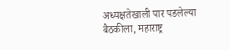अध्यक्षतेखाली पार पडलेल्या बैठकीला, महाराष्ट्र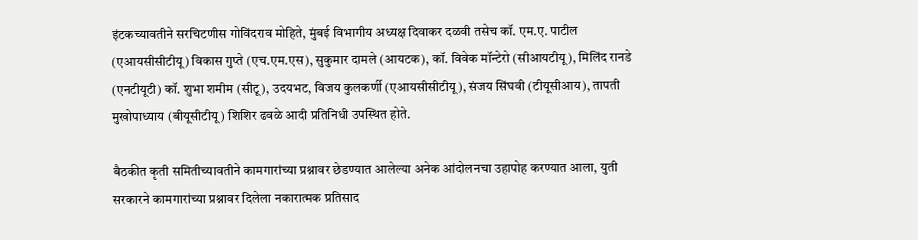इंटकच्यावतीने सरचिटणीस गोविंदराव मोहिते, मुंबई विभागीय अध्यक्ष दिवाकर दळवी तसेच कॉ. एम.ए. पाटील (एआयसीसीटीयू) विकास गुप्ते (एच.एम.एस), सुकुमार दामले (आयटक), कॉ. विवेक मॉन्टेरो (सीआयटीयू), मिलिंद रानडे (एनटीयूटी) कॉ. शुभा शमीम (सीटू), उदयभट, विजय कुलकर्णी (एआयसीसीटीयू), संजय सिंघवी (टीयूसीआय), तापती मुखोपाध्याय (बीयूसीटीयू) शिशिर ढवळे आदी प्रतिनिधी उपस्थित होते.

बैठकीत कृती समितीच्यावतीने कामगारांच्या प्रश्नावर छेडण्यात आलेल्या अनेक आंदोलनचा उहापोह करण्यात आला, युती सरकारने कामगारांच्या प्रश्नावर दिलेला नकारात्मक प्रतिसाद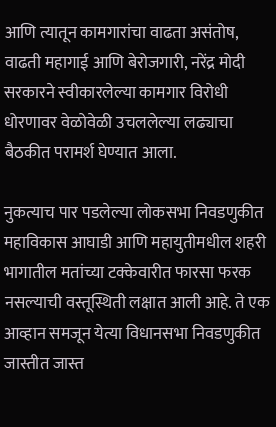आणि त्यातून कामगारांचा वाढता असंतोष, वाढती महागाई आणि बेरोजगारी, नरेंद्र मोदी सरकारने स्वीकारलेल्या कामगार विरोधी धोरणावर वेळोवेळी उचललेल्या लढ्याचा‌ बैठकीत परामर्श घेण्यात आला.

नुकत्याच पार पडलेल्या लोकसभा निवडणुकीत महाविकास आघाडी आणि महायुतीमधील शहरी भागातील मतांच्या टक्केवारीत फारसा फरक नसल्याची वस्तूस्थिती लक्षात आली आहे. ते एक आव्हान समजून येत्या विधानसभा निवडणुकीत जास्तीत जास्त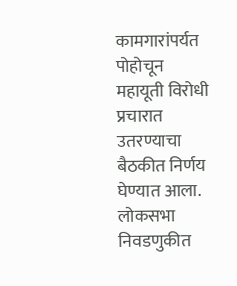कामगारांपर्यत पोहोचून महायूती विरोधी प्रचारात उतरण्याचा बैठकीत निर्णय घेण्यात आला. लोकसभा निवडणुकीत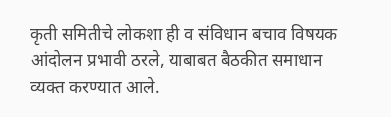कृती समितीचे लोकशा ही व संविधान बचाव विषयक आंदोलन प्रभावी ठरले, याबाबत बैठकीत समाधान व्यक्त करण्यात आले.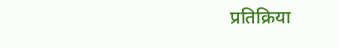प्रतिक्रिया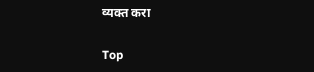व्यक्त करा

Top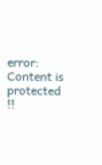error: Content is protected !!